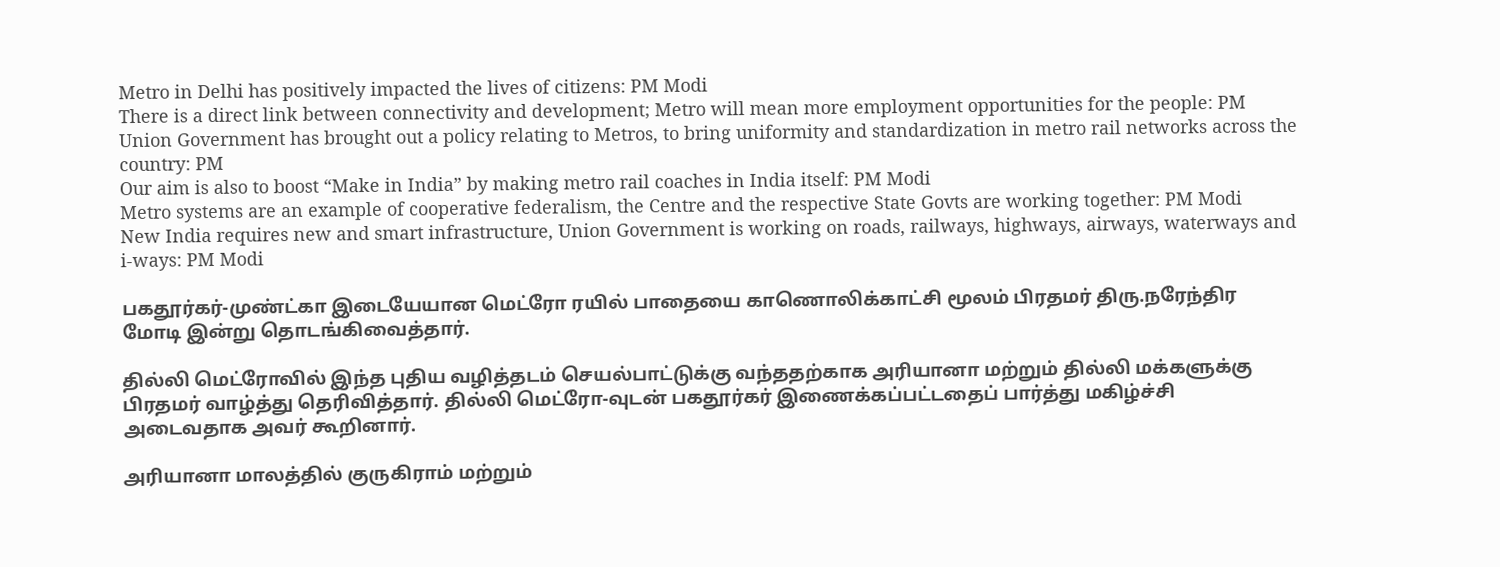Metro in Delhi has positively impacted the lives of citizens: PM Modi
There is a direct link between connectivity and development; Metro will mean more employment opportunities for the people: PM
Union Government has brought out a policy relating to Metros, to bring uniformity and standardization in metro rail networks across the country: PM
Our aim is also to boost “Make in India” by making metro rail coaches in India itself: PM Modi
Metro systems are an example of cooperative federalism, the Centre and the respective State Govts are working together: PM Modi
New India requires new and smart infrastructure, Union Government is working on roads, railways, highways, airways, waterways and i-ways: PM Modi

பகதூர்கர்-முண்ட்கா இடையேயான மெட்ரோ ரயில் பாதையை காணொலிக்காட்சி மூலம் பிரதமர் திரு.நரேந்திர மோடி இன்று தொடங்கிவைத்தார்.

தில்லி மெட்ரோவில் இந்த புதிய வழித்தடம் செயல்பாட்டுக்கு வந்ததற்காக அரியானா மற்றும் தில்லி மக்களுக்கு பிரதமர் வாழ்த்து தெரிவித்தார். தில்லி மெட்ரோ-வுடன் பகதூர்கர் இணைக்கப்பட்டதைப் பார்த்து மகிழ்ச்சி அடைவதாக அவர் கூறினார்.

அரியானா மாலத்தில் குருகிராம் மற்றும்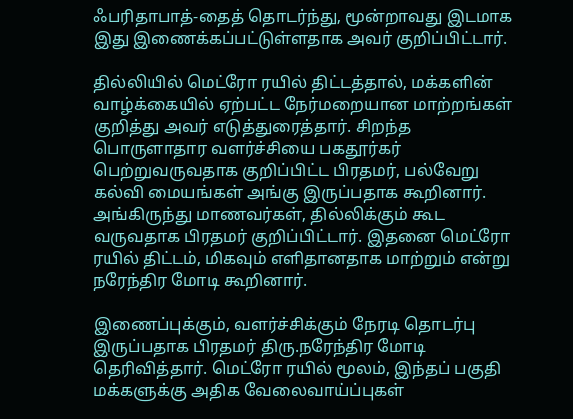ஃபரிதாபாத்-தைத் தொடர்ந்து, மூன்றாவது இடமாக இது இணைக்கப்பட்டுள்ளதாக அவர் குறிப்பிட்டார்.

தில்லியில் மெட்ரோ ரயில் திட்டத்தால், மக்களின் வாழ்க்கையில் ஏற்பட்ட நேர்மறையான மாற்றங்கள் குறித்து அவர் எடுத்துரைத்தார். சிறந்த பொருளாதார வளர்ச்சியை பகதூர்கர் பெற்றுவருவதாக குறிப்பிட்ட பிரதமர், பல்வேறு கல்வி மையங்கள் அங்கு இருப்பதாக கூறினார். அங்கிருந்து மாணவர்கள், தில்லிக்கும் கூட வருவதாக பிரதமர் குறிப்பிட்டார். இதனை மெட்ரோ ரயில் திட்டம், மிகவும் எளிதானதாக மாற்றும் என்று நரேந்திர மோடி கூறினார்.

இணைப்புக்கும், வளர்ச்சிக்கும் நேரடி தொடர்பு இருப்பதாக பிரதமர் திரு.நரேந்திர மோடி தெரிவித்தார். மெட்ரோ ரயில் மூலம், இந்தப் பகுதி மக்களுக்கு அதிக வேலைவாய்ப்புகள்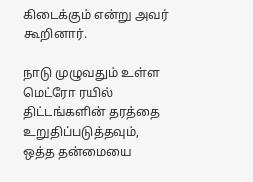கிடைக்கும் என்று அவர் கூறினார்.

நாடு முழுவதும் உள்ள மெட்ரோ ரயில் திட்டங்களின் தரத்தை உறுதிப்படுத்தவும், ஒத்த தன்மையை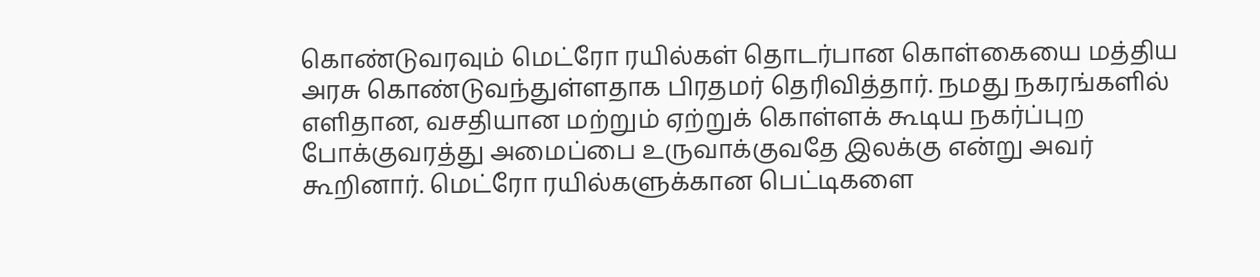கொண்டுவரவும் மெட்ரோ ரயில்கள் தொடர்பான கொள்கையை மத்திய அரசு கொண்டுவந்துள்ளதாக பிரதமர் தெரிவித்தார். நமது நகரங்களில் எளிதான, வசதியான மற்றும் ஏற்றுக் கொள்ளக் கூடிய நகர்ப்புற போக்குவரத்து அமைப்பை உருவாக்குவதே இலக்கு என்று அவர் கூறினார். மெட்ரோ ரயில்களுக்கான பெட்டிகளை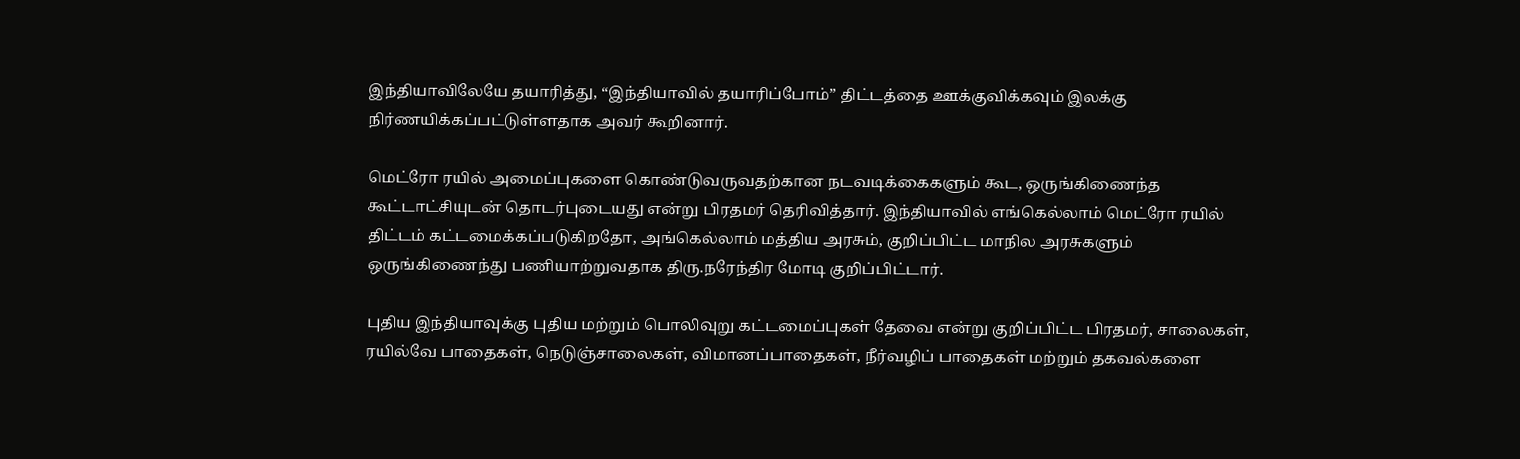இந்தியாவிலேயே தயாரித்து, “இந்தியாவில் தயாரிப்போம்” திட்டத்தை ஊக்குவிக்கவும் இலக்கு நிர்ணயிக்கப்பட்டுள்ளதாக அவர் கூறினார்.

மெட்ரோ ரயில் அமைப்புகளை கொண்டுவருவதற்கான நடவடிக்கைகளும் கூட, ஒருங்கிணைந்த கூட்டாட்சியுடன் தொடர்புடையது என்று பிரதமர் தெரிவித்தார். இந்தியாவில் எங்கெல்லாம் மெட்ரோ ரயில் திட்டம் கட்டமைக்கப்படுகிறதோ, அங்கெல்லாம் மத்திய அரசும், குறிப்பிட்ட மாநில அரசுகளும் ஒருங்கிணைந்து பணியாற்றுவதாக திரு.நரேந்திர மோடி குறிப்பிட்டார்.

புதிய இந்தியாவுக்கு புதிய மற்றும் பொலிவுறு கட்டமைப்புகள் தேவை என்று குறிப்பிட்ட பிரதமர், சாலைகள், ரயில்வே பாதைகள், நெடுஞ்சாலைகள், விமானப்பாதைகள், நீர்வழிப் பாதைகள் மற்றும் தகவல்களை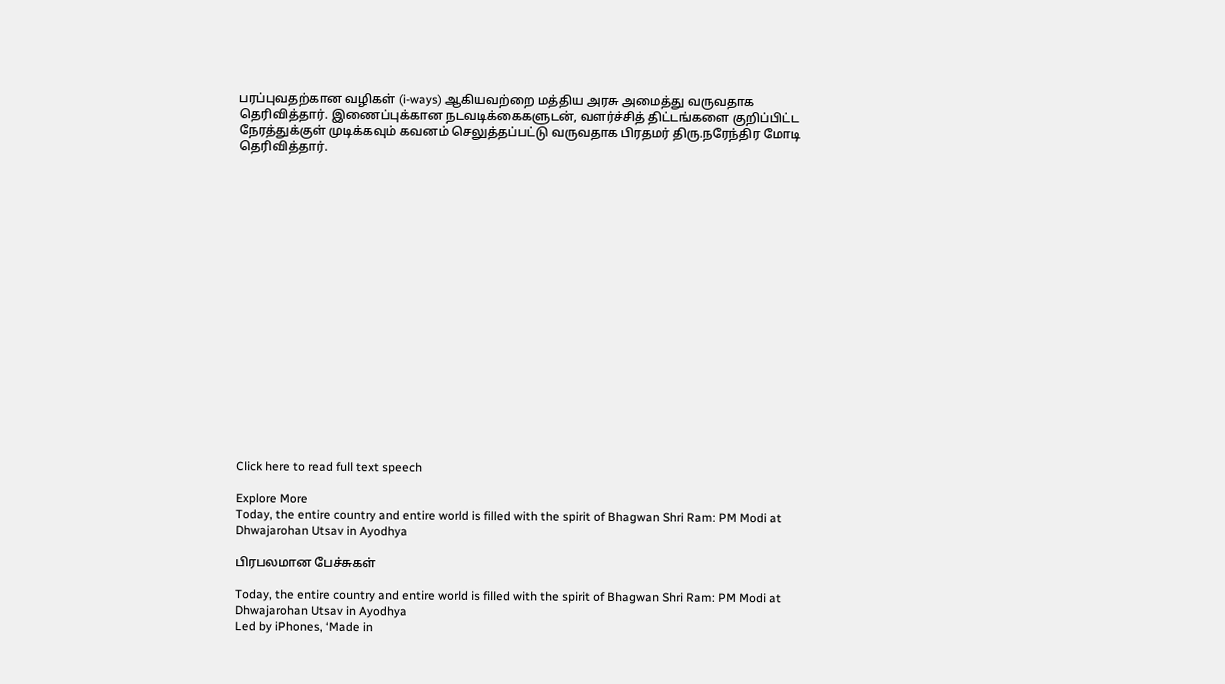பரப்புவதற்கான வழிகள் (i-ways) ஆகியவற்றை மத்திய அரசு அமைத்து வருவதாக தெரிவித்தார். இணைப்புக்கான நடவடிக்கைகளுடன், வளர்ச்சித் திட்டங்களை குறிப்பிட்ட நேரத்துக்குள் முடிக்கவும் கவனம் செலுத்தப்பட்டு வருவதாக பிரதமர் திரு.நரேந்திர மோடி தெரிவித்தார்.



















Click here to read full text speech

Explore More
Today, the entire country and entire world is filled with the spirit of Bhagwan Shri Ram: PM Modi at Dhwajarohan Utsav in Ayodhya

பிரபலமான பேச்சுகள்

Today, the entire country and entire world is filled with the spirit of Bhagwan Shri Ram: PM Modi at Dhwajarohan Utsav in Ayodhya
Led by iPhones, ‘Made in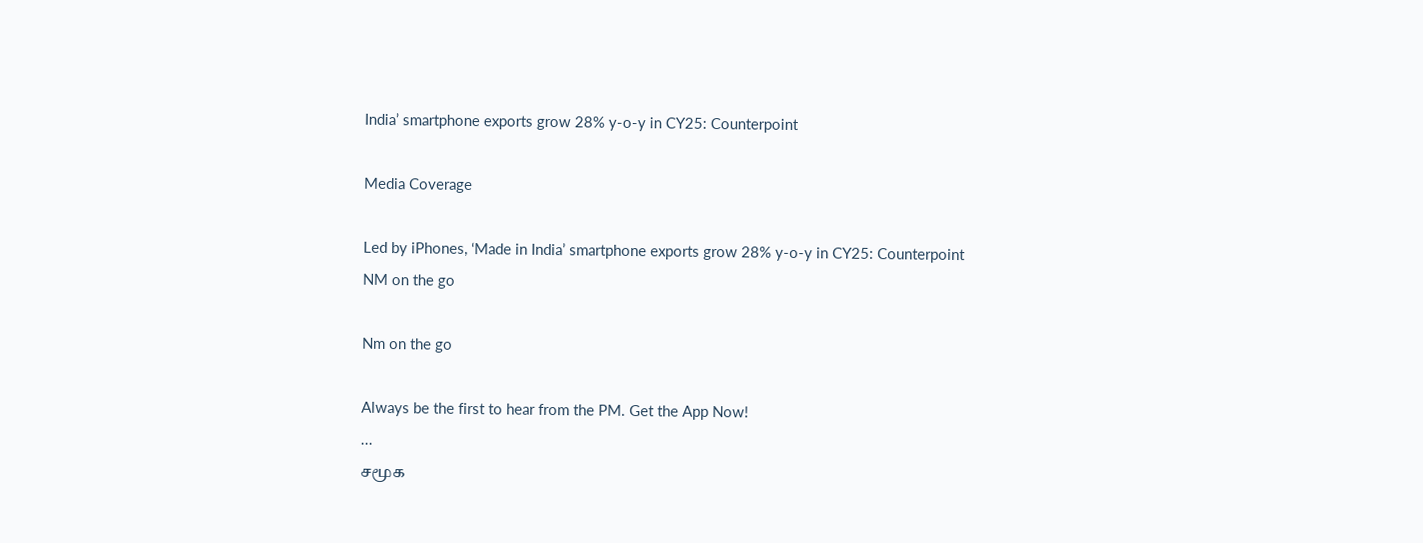India’ smartphone exports grow 28% y-o-y in CY25: Counterpoint

Media Coverage

Led by iPhones, ‘Made in India’ smartphone exports grow 28% y-o-y in CY25: Counterpoint
NM on the go

Nm on the go

Always be the first to hear from the PM. Get the App Now!
...
சமூக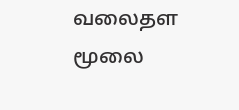வலைதள மூலை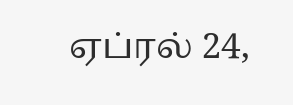ஏப்ரல் 24,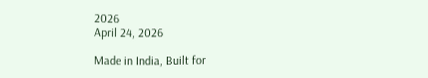2026
April 24, 2026

Made in India, Built for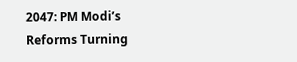2047: PM Modi’s Reforms Turning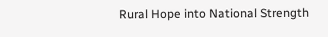Rural Hope into National Strength